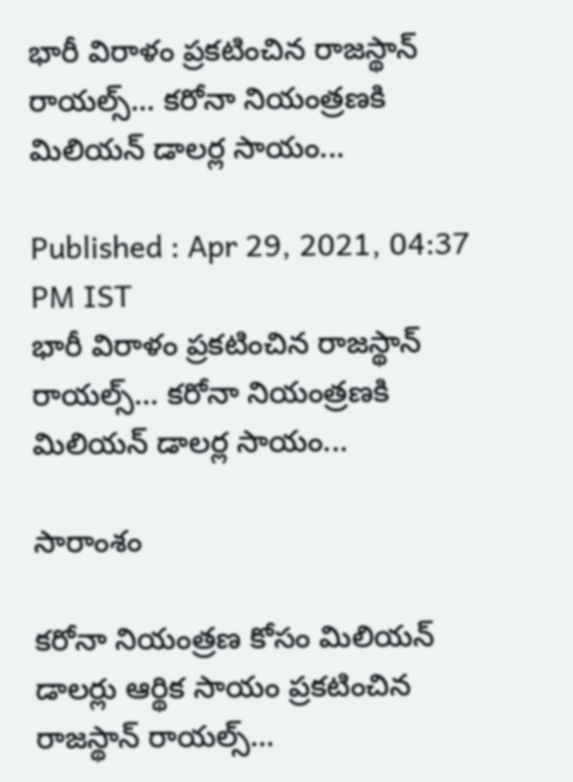భారీ విరాళం ప్రకటించిన రాజస్థాన్ రాయల్స్... కరోనా నియంత్రణకి మిలియన్ డాలర్ల సాయం...

Published : Apr 29, 2021, 04:37 PM IST
భారీ విరాళం ప్రకటించిన రాజస్థాన్ రాయల్స్... కరోనా నియంత్రణకి మిలియన్ డాలర్ల సాయం...

సారాంశం

కరోనా నియంత్రణ కోసం మిలియన్ డాలర్లు ఆర్థిక సాయం ప్రకటించిన రాజస్థాన్ రాయల్స్...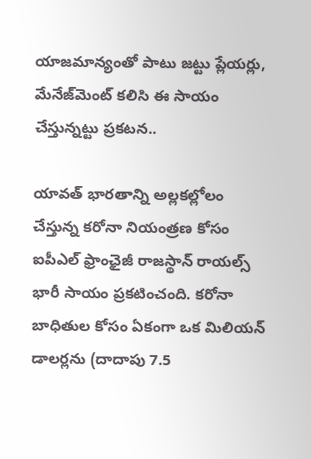యాజమాన్యంతో పాటు జట్టు ప్లేయర్లు, మేనేజ్‌మెంట్‌ కలిసి ఈ సాయం చేస్తున్నట్టు ప్రకటన..

యావత్ భారతాన్ని అల్లకల్లోలం చేస్తున్న కరోనా నియంత్రణ కోసం ఐపీఎల్ ఫ్రాంఛైజీ రాజస్థాన్ రాయల్స్ భారీ సాయం ప్రకటించంది. కరోనా బాధితుల కోసం ఏకంగా ఒక మిలియన్ డాలర్లను (దాదాపు 7.5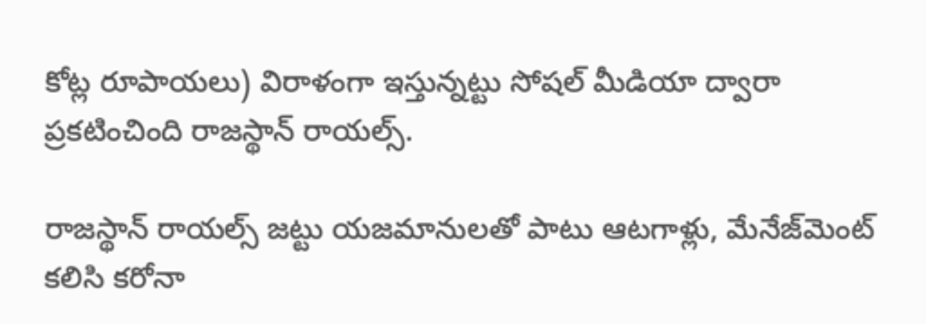కోట్ల రూపాయలు) విరాళంగా ఇస్తున్నట్టు సోషల్ మీడియా ద్వారా ప్రకటించింది రాజస్థాన్ రాయల్స్.

రాజస్థాన్ రాయల్స్ జట్టు యజమానులతో పాటు ఆటగాళ్లు, మేనేజ్‌మెంట్ కలిసి కరోనా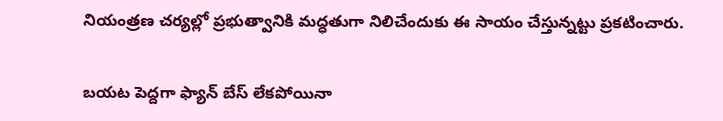నియంత్రణ చర్యల్లో ప్రభుత్వానికి మద్ధతుగా నిలిచేందుకు ఈ సాయం చేస్తున్నట్టు ప్రకటించారు.

బయట పెద్దగా ఫ్యాన్ బేస్ లేకపోయినా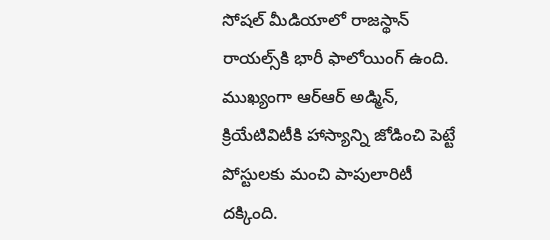సోషల్ మీడియాలో రాజస్థాన్ రాయల్స్‌కి భారీ ఫాలోయింగ్ ఉంది. ముఖ్యంగా ఆర్ఆర్ అడ్మిన్, క్రియేటివిటీకి హాస్యాన్ని జోడించి పెట్టే పోస్టులకు మంచి పాపులారిటీ దక్కింది.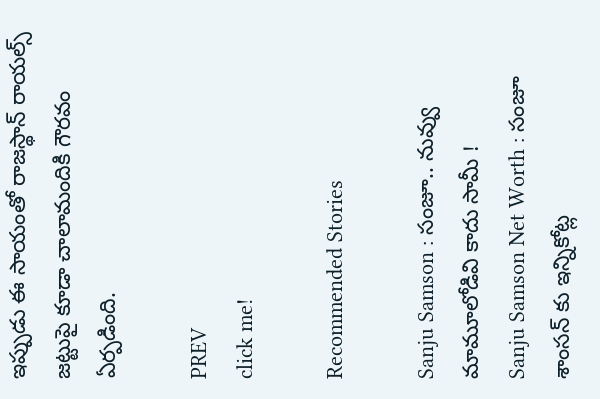ఇప్పుడు ఈ సాయంతో రాజస్థాన్ రాయల్స్ జట్టుపై కూడా చాలామందికి గౌరవం ఏర్పడింది.

PREV
click me!

Recommended Stories

Sanju Samson : సంజూ.. నువ్వు మామూలోడివి కాదు సామీ !
Sanju Samson Net Worth : సంజూ శాంసన్ కు ఇన్నికోట్ల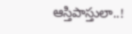ఆస్తిపాస్తులా..!